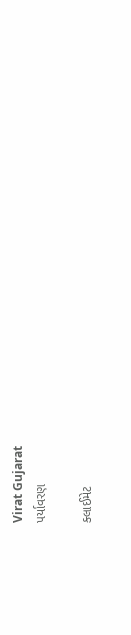Virat Gujarat
પર્યાવરણ

ક્લાઈમેટ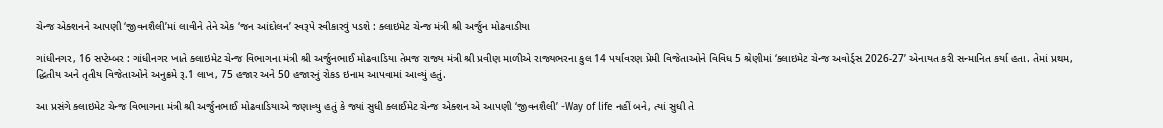ચેન્જ એક્શનને આપણી ‘જીવનશૈલી’માં લાવીને તેને એક ‘જન આંદોલન’ સ્વરૂપે સ્વીકારવું પડશે : ક્લાઇમેટ ચેન્જ મંત્રી શ્રી અર્જુન મોઢવાડીયા

ગાંધીનગર, 16 સપ્ટેમ્બર : ગાંધીનગર ખાતે ક્લાઇમેટ ચેન્જ વિભાગના મંત્રી શ્રી અર્જુનભાઈ મોઢવાડિયા તેમજ રાજ્ય મંત્રી શ્રી પ્રવીણ માળીએ રાજ્યભરના કુલ 14 પર્યાવરણ પ્રેમી વિજેતાઓને વિવિધ 5 શ્રેણીમાં ‘ક્લાઇમેટ ચેન્જ અવોર્ડ્સ 2026-27’ એનાયત કરી સન્માનિત કર્યા હતા. તેમાં પ્રથમ, દ્ધિતીય અને તૃતીય વિજેતાઓને અનુક્રમે રૂ.1 લાખ, 75 હજાર અને 50 હજારનું રોકડ ઇનામ આપવામાં આવ્યું હતું.

આ પ્રસંગે ક્લાઇમેટ ચેન્જ વિભાગના મંત્રી શ્રી અર્જુનભાઈ મોઢવાડિયાએ જણાવ્યુ હતું કે જ્યાં સુધી ક્લાઈમેટ ચેન્જ એક્શન એ આપણી ‘જીવનશૈલી’ -Way of life નહીં બને, ત્યાં સુધી તે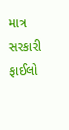માત્ર સરકારી ફાઈલો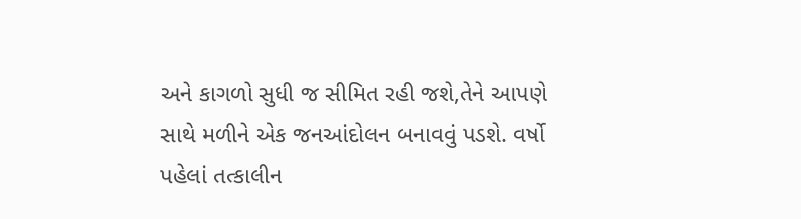અને કાગળો સુધી જ સીમિત રહી જશે,તેને આપણે સાથે મળીને એક જનઆંદોલન બનાવવું પડશે. વર્ષો પહેલાં તત્કાલીન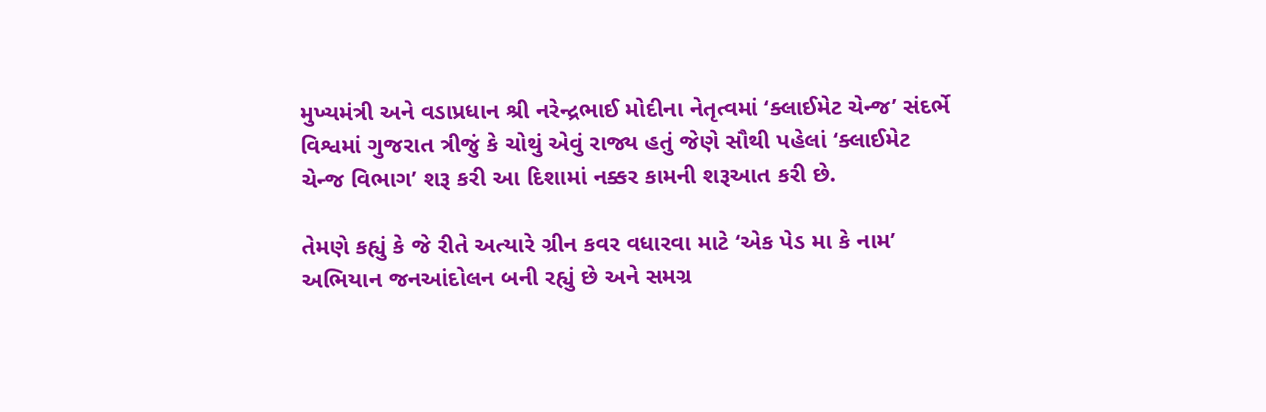મુખ્યમંત્રી અને વડાપ્રધાન શ્રી નરેન્દ્રભાઈ મોદીના નેતૃત્વમાં ‘ક્લાઈમેટ ચેન્જ’ સંદર્ભે વિશ્વમાં ગુજરાત ત્રીજું કે ચોથું એવું રાજ્ય હતું જેણે સૌથી પહેલાં ‘ક્લાઈમેટ ચેન્જ વિભાગ’ શરૂ કરી આ દિશામાં નક્કર કામની શરૂઆત કરી છે.

તેમણે કહ્યું કે જે રીતે અત્યારે ગ્રીન કવર વધારવા માટે ‘એક પેડ મા કે નામ’ અભિયાન જનઆંદોલન બની રહ્યું છે અને સમગ્ર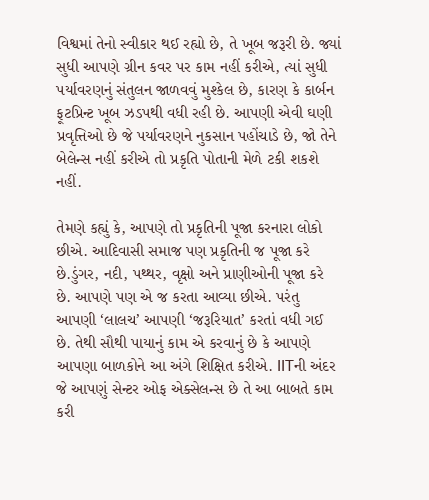વિશ્વમાં તેનો સ્વીકાર થઈ રહ્યો છે, તે ખૂબ જરૂરી છે. જ્યાં સુધી આપણે ગ્રીન કવર પર કામ નહીં કરીએ, ત્યાં સુધી પર્યાવરણનું સંતુલન જાળવવું મુશ્કેલ છે, કારણ કે કાર્બન ફૂટપ્રિન્ટ ખૂબ ઝડપથી વધી રહી છે. આપણી એવી ઘણી પ્રવૃત્તિઓ છે જે પર્યાવરણને નુકસાન પહોંચાડે છે, જો તેને બેલેન્સ નહીં કરીએ તો પ્રકૃતિ પોતાની મેળે ટકી શકશે નહીં.

તેમણે કહ્યું કે, આપણે તો પ્રકૃતિની પૂજા કરનારા લોકો છીએ. આદિવાસી સમાજ પણ પ્રકૃતિની જ પૂજા કરે છે.ડુંગર, નદી, પથ્થર, વૃક્ષો અને પ્રાણીઓની પૂજા કરે છે. આપણે પણ એ જ કરતા આવ્યા છીએ. પરંતુ આપણી ‘લાલચ’ આપણી ‘જરૂરિયાત’ કરતાં વધી ગઈ છે. તેથી સૌથી પાયાનું કામ એ કરવાનું છે કે આપણે આપણા બાળકોને આ અંગે શિક્ષિત કરીએ. IITની અંદર જે આપણું સેન્ટર ઓફ એક્સેલન્સ છે તે આ બાબતે કામ કરી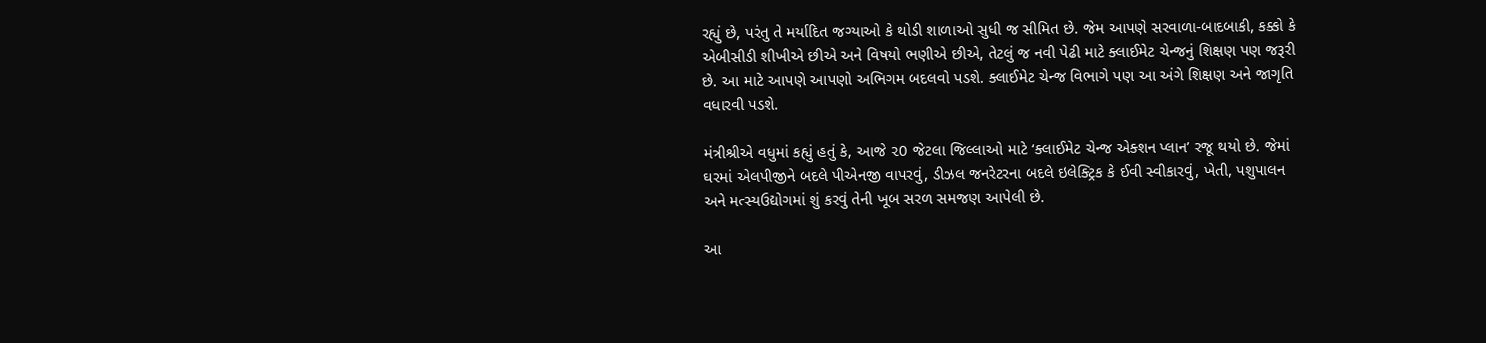રહ્યું છે, પરંતુ તે મર્યાદિત જગ્યાઓ કે થોડી શાળાઓ સુધી જ સીમિત છે. જેમ આપણે સરવાળા-બાદબાકી, કક્કો કે એબીસીડી શીખીએ છીએ અને વિષયો ભણીએ છીએ, તેટલું જ નવી પેઢી માટે ક્લાઈમેટ ચેન્જનું શિક્ષણ પણ જરૂરી છે. આ માટે આપણે આપણો અભિગમ બદલવો પડશે. ક્લાઈમેટ ચેન્જ વિભાગે પણ આ અંગે શિક્ષણ અને જાગૃતિ વધારવી પડશે.

મંત્રીશ્રીએ વધુમાં કહ્યું હતું કે, આજે ૨0 જેટલા જિલ્લાઓ માટે ‘ક્લાઈમેટ ચેન્જ એક્શન પ્લાન’ રજૂ થયો છે. જેમાં ઘરમાં એલપીજીને બદલે પીએનજી વાપરવું, ડીઝલ જનરેટરના બદલે ઇલેક્ટ્રિક કે ઈવી સ્વીકારવું, ખેતી, પશુપાલન અને મત્સ્યઉદ્યોગમાં શું કરવું તેની ખૂબ સરળ સમજણ આપેલી છે.

આ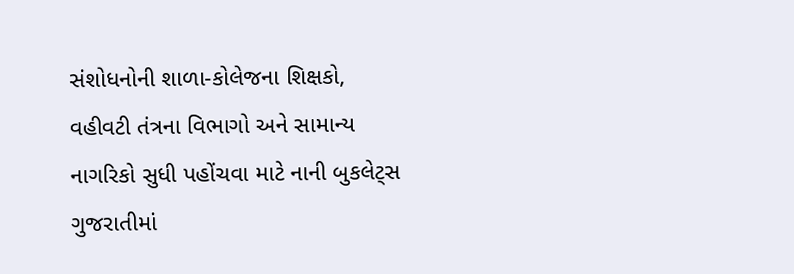સંશોધનોની શાળા-કોલેજના શિક્ષકો, વહીવટી તંત્રના વિભાગો અને સામાન્ય નાગરિકો સુધી પહોંચવા માટે નાની બુકલેટ્સ ગુજરાતીમાં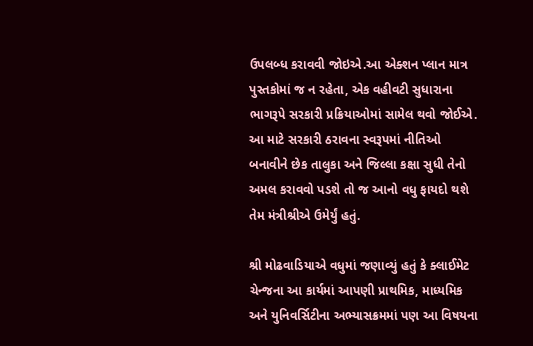ઉપલબ્ધ કરાવવી જોઇએ.આ એક્શન પ્લાન માત્ર પુસ્તકોમાં જ ન રહેતા, એક વહીવટી સુધારાના ભાગરૂપે સરકારી પ્રક્રિયાઓમાં સામેલ થવો જોઈએ. આ માટે સરકારી ઠરાવના સ્વરૂપમાં નીતિઓ બનાવીને છેક તાલુકા અને જિલ્લા કક્ષા સુધી તેનો અમલ કરાવવો પડશે તો જ આનો વધુ ફાયદો થશે તેમ મંત્રીશ્રીએ ઉમેર્યું હતું.

શ્રી મોઢવાડિયાએ વધુમાં જણાવ્યું હતું કે ક્લાઈમેટ ચેન્જના આ કાર્યમાં આપણી પ્રાથમિક, માધ્યમિક અને યુનિવર્સિટીના અભ્યાસક્રમમાં પણ આ વિષયના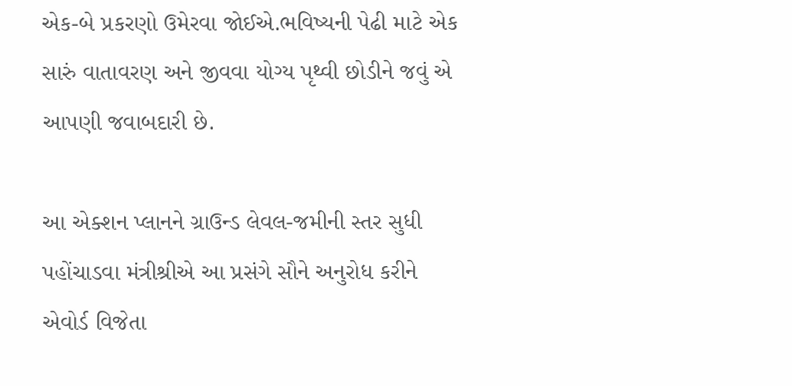એક-બે પ્રકરણો ઉમેરવા જોઈએ.ભવિષ્યની પેઢી માટે એક સારું વાતાવરણ અને જીવવા યોગ્ય પૃથ્વી છોડીને જવું એ આપણી જવાબદારી છે.

આ એક્શન પ્લાનને ગ્રાઉન્ડ લેવલ-જમીની સ્તર સુધી પહોંચાડવા મંત્રીશ્રીએ આ પ્રસંગે સૌને અનુરોધ કરીને એવોર્ડ વિજેતા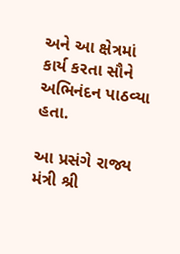અને આ ક્ષેત્રમાં કાર્ય કરતા સૌને અભિનંદન પાઠવ્યા હતા.

આ પ્રસંગે રાજ્ય મંત્રી શ્રી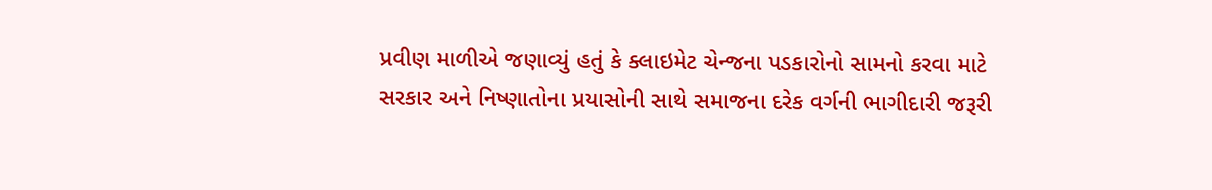પ્રવીણ માળીએ જણાવ્યું હતું કે ક્લાઇમેટ ચેન્જના પડકારોનો સામનો કરવા માટે સરકાર અને નિષ્ણાતોના પ્રયાસોની સાથે સમાજના દરેક વર્ગની ભાગીદારી જરૂરી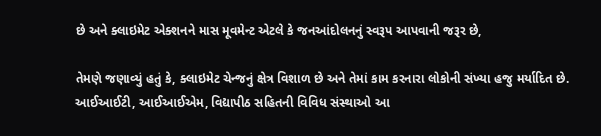છે અને ક્લાઇમેટ એક્શનને માસ મૂવમેન્ટ એટલે કે જનઆંદોલનનું સ્વરૂપ આપવાની જરૂર છે,

તેમણે જણાવ્યું હતું કે, ક્લાઇમેટ ચેન્જનું ક્ષેત્ર વિશાળ છે અને તેમાં કામ કરનારા લોકોની સંખ્યા હજુ મર્યાદિત છે. આઈઆઈટી, આઈઆઈએમ, વિદ્યાપીઠ સહિતની વિવિધ સંસ્થાઓ આ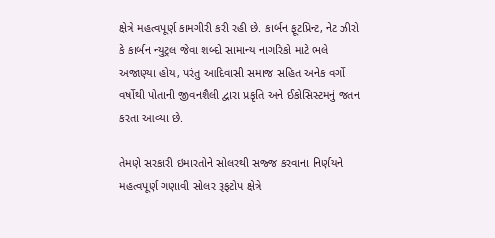ક્ષેત્રે મહત્વપૂર્ણ કામગીરી કરી રહી છે. કાર્બન ફૂટપ્રિન્ટ, નેટ ઝીરો કે કાર્બન ન્યુટ્રલ જેવા શબ્દો સામાન્ય નાગરિકો માટે ભલે અજાણ્યા હોય, પરંતુ આદિવાસી સમાજ સહિત અનેક વર્ગો વર્ષોથી પોતાની જીવનશૈલી દ્વારા પ્રકૃતિ અને ઈકોસિસ્ટમનું જતન કરતા આવ્યા છે.

તેમણે સરકારી ઇમારતોને સોલરથી સજ્જ કરવાના નિર્ણયને મહત્વપૂર્ણ ગણાવી સોલર રૂફટોપ ક્ષેત્રે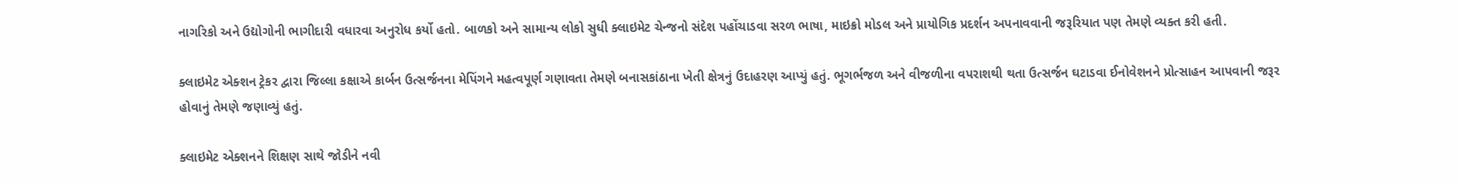નાગરિકો અને ઉદ્યોગોની ભાગીદારી વધારવા અનુરોધ કર્યો હતો. બાળકો અને સામાન્ય લોકો સુધી ક્લાઇમેટ ચેન્જનો સંદેશ પહોંચાડવા સરળ ભાષા, માઇક્રો મોડલ અને પ્રાયોગિક પ્રદર્શન અપનાવવાની જરૂરિયાત પણ તેમણે વ્યક્ત કરી હતી.

ક્લાઇમેટ એક્શન ટ્રેકર દ્વારા જિલ્લા કક્ષાએ કાર્બન ઉત્સર્જનના મેપિંગને મહત્વપૂર્ણ ગણાવતા તેમણે બનાસકાંઠાના ખેતી ક્ષેત્રનું ઉદાહરણ આપ્યું હતું. ભૂગર્ભજળ અને વીજળીના વપરાશથી થતા ઉત્સર્જન ઘટાડવા ઈનોવેશનને પ્રોત્સાહન આપવાની જરૂર હોવાનું તેમણે જણાવ્યું હતું.

ક્લાઇમેટ એક્શનને શિક્ષણ સાથે જોડીને નવી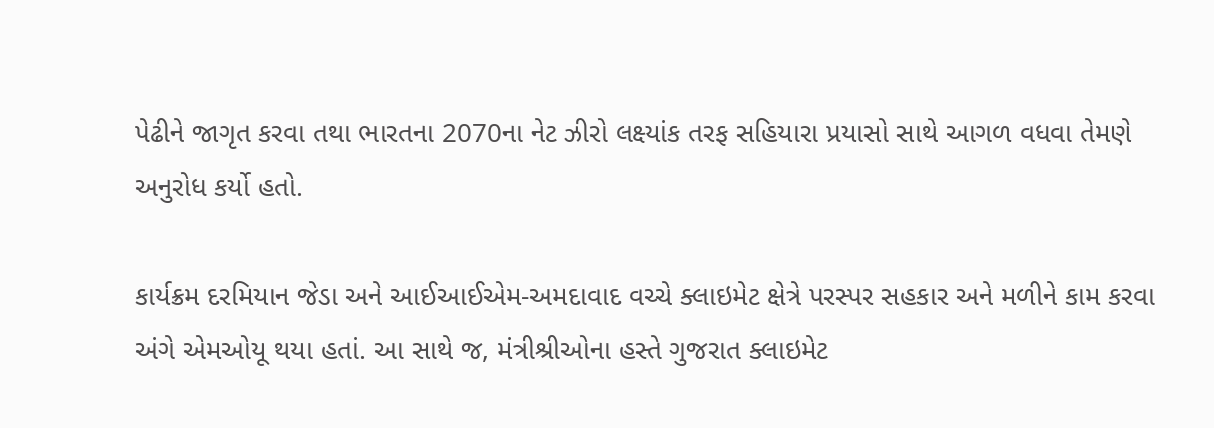પેઢીને જાગૃત કરવા તથા ભારતના 2070ના નેટ ઝીરો લક્ષ્યાંક તરફ સહિયારા પ્રયાસો સાથે આગળ વધવા તેમણે અનુરોધ કર્યો હતો.

કાર્યક્રમ દરમિયાન જેડા અને આઈઆઈએમ-અમદાવાદ વચ્ચે ક્લાઇમેટ ક્ષેત્રે પરસ્પર સહકાર અને મળીને કામ કરવા અંગે એમઓયૂ થયા હતાં. આ સાથે જ, મંત્રીશ્રીઓના હસ્તે ગુજરાત ક્લાઇમેટ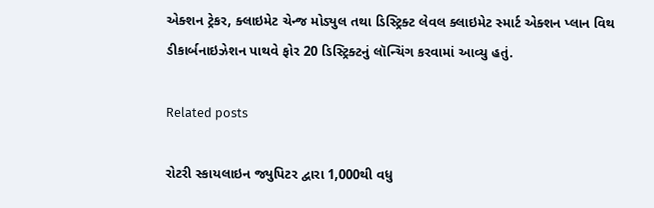એક્શન ટ્રેકર, ક્લાઇમેટ ચેન્જ મોડ્યુલ તથા ડિસ્ટ્રિક્ટ લેવલ ક્લાઇમેટ સ્માર્ટ એક્શન પ્લાન વિથ ડીકાર્બનાઇઝેશન પાથવે ફોર 20 ડિસ્ટ્રિક્ટનું લૉન્ચિંગ કરવામાં આવ્યુ હતું.

Related posts

રોટરી સ્કાયલાઇન જ્યુપિટર દ્વારા 1,000થી વધુ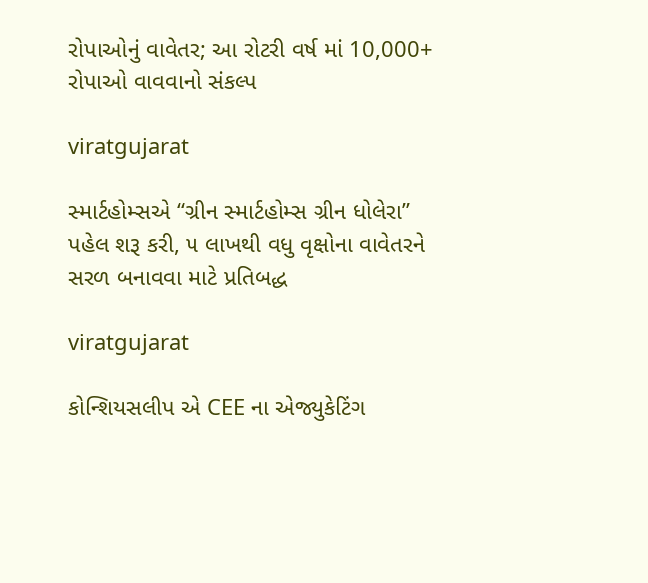રોપાઓનું વાવેતર; આ રોટરી વર્ષ માં 10,000+ રોપાઓ વાવવાનો સંકલ્પ

viratgujarat

સ્માર્ટહોમ્સએ “ગ્રીન સ્માર્ટહોમ્સ ગ્રીન ધોલેરા” પહેલ શરૂ કરી, ૫ લાખથી વધુ વૃક્ષોના વાવેતરને સરળ બનાવવા માટે પ્રતિબદ્ધ

viratgujarat

કોન્શિયસલીપ એ CEE ના એજ્યુકેટિંગ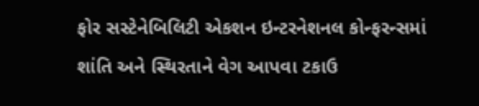ફોર સસ્ટેનેબિલિટી એકશન ઇન્ટરનેશનલ કોન્ફરન્સમાં શાંતિ અને સ્થિરતાને વેગ આપવા ટકાઉ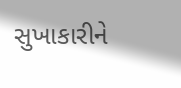સુખાકારીને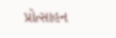પ્રોત્સાહન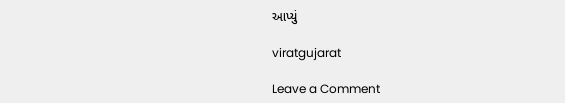આપ્યું

viratgujarat

Leave a Comment